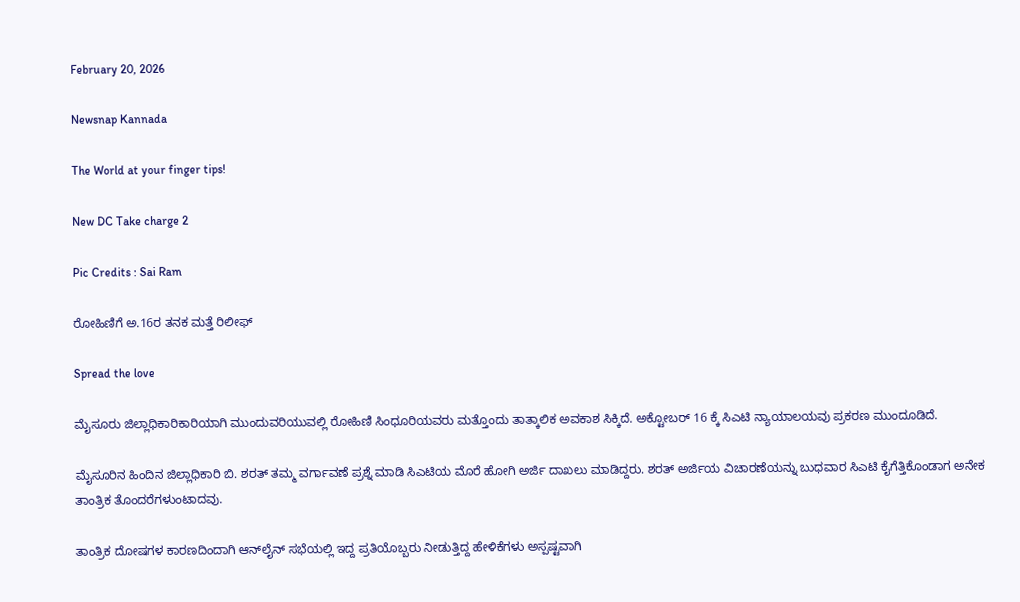February 20, 2026

Newsnap Kannada

The World at your finger tips!

New DC Take charge 2

Pic Credits : Sai Ram

ರೋಹಿಣಿಗೆ ಅ.16ರ ತನಕ ಮತ್ತೆ ರಿಲೀಫ್

Spread the love

ಮೈಸೂರು ಜಿಲ್ಲಾಧಿಕಾರಿಕಾರಿಯಾಗಿ‌ ಮುಂದುವರಿಯುವಲ್ಲಿ ರೋಹಿಣಿ ಸಿಂಧೂರಿಯವರು ಮತ್ತೊಂದು ತಾತ್ಕಾಲಿಕ ಅವಕಾಶ ಸಿಕ್ಕಿದೆ. ಅಕ್ಟೋಬರ್ 16 ಕ್ಕೆ ಸಿಎಟಿ ನ್ಯಾಯಾಲಯವು ಪ್ರಕರಣ ಮುಂದೂಡಿದೆ.

ಮೈಸೂರಿನ ಹಿಂದಿನ‌ ಜಿಲ್ಲಾಧಿಕಾರಿ ಬಿ. ಶರತ್ ತಮ್ಮ ವರ್ಗಾವಣೆ ಪ್ರಶ್ನೆ ಮಾಡಿ‌ ಸಿಎಟಿಯ ಮೊರೆ ಹೋಗಿ ಅರ್ಜಿ ದಾಖಲು ಮಾಡಿದ್ದರು. ಶರತ್ ಅರ್ಜಿಯ ವಿಚಾರಣೆಯನ್ನು ಬುಧವಾರ ಸಿಎಟಿ‌ ಕೈಗೆತ್ತಿಕೊಂಡಾಗ ಅನೇಕ‌ ತಾಂತ್ರಿಕ ತೊಂದರೆಗಳುಂಟಾದವು.

ತಾಂತ್ರಿಕ ದೋಷಗಳ ಕಾರಣದಿಂದಾಗಿ ಆನ್‌ಲೈನ್ ಸಭೆಯಲ್ಲಿ‌ ಇದ್ದ ಪ್ರತಿಯೊಬ್ಬರು ನೀಡುತ್ತಿದ್ದ ಹೇಳಿಕೆಗಳು ಅಸ್ಪಷ್ಟವಾಗಿ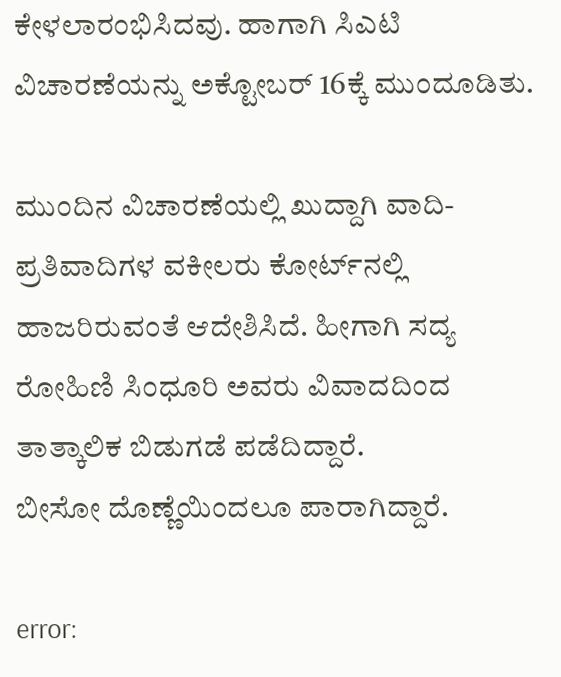ಕೇಳಲಾರಂಭಿಸಿದವು. ಹಾಗಾಗಿ ಸಿಎಟಿ ವಿಚಾರಣೆಯನ್ನು ಅಕ್ಟೋಬರ್ 16ಕ್ಕೆ ಮುಂದೂಡಿತು.

ಮುಂದಿನ ವಿಚಾರಣೆಯಲ್ಲಿ ಖುದ್ದಾಗಿ ವಾದಿ-ಪ್ರತಿವಾದಿಗಳ ವಕೀಲರು ಕೋರ್ಟ್‌ನಲ್ಲಿ ಹಾಜರಿರುವಂತೆ ಆದೇಶಿಸಿದೆ. ಹೀಗಾಗಿ ಸದ್ಯ ರೋಹಿಣಿ ಸಿಂಧೂರಿ ಅವರು ವಿವಾದದಿಂದ ತಾತ್ಕಾಲಿಕ ಬಿಡುಗಡೆ ಪಡೆದಿದ್ದಾರೆ.
ಬೀಸೋ ದೊಣ್ಣೆಯಿಂದಲೂ ಪಾರಾಗಿದ್ದಾರೆ.

error: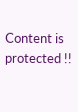Content is protected !!